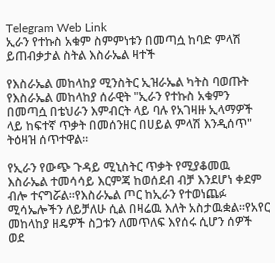Telegram Web Link
ኢራን የተኩስ አቁም ስምምነቱን በመጣሷ ከባድ ምላሽ ይጠብቃታል ስትል እስራኤል ዛተች

የእስራኤል መከላከያ ሚንስትር ኢዝራኤል ካትስ ባወጡት የእስራኤል መከላከያ ሰራዊት "ኢራን የተኩስ አቁምን በመጣሷ በቴህራን እምብርት ላይ ባሉ የአገዛዙ ኢላማዎች ላይ ከፍተኛ ጥቃት በመሰንዘር በሀይል ምላሽ እንዲሰጥ" ትዕዛዝ ሰጥተዋል፡፡

የኢራን የውጭ ጉዳይ ሚኒስትር ጥቃት የሚያቆመዉ እስራኤል ተመሳሳይ እርምጃ ከወሰደብ ብቻ እንደሆነ ቀደም ብሎ ተናግሯል።የእስራኤል ጦር ከኢራን የተወነጨፉ ሚሳኤሎችን ለይቻለሁ ሲል በዛሬዉ እለት አስታዉቋል፡፡የአየር መከላከያ ዘዴዎች ስጋቱን ለመጥለፍ እየሰሩ ሲሆን ሰዎች ወደ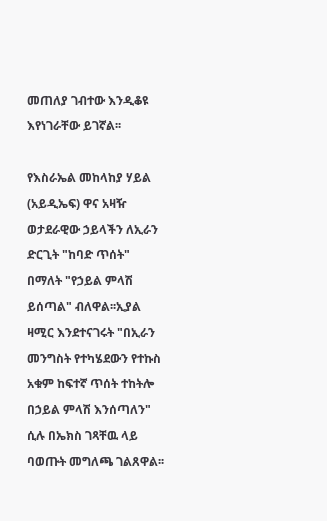መጠለያ ገብተው እንዲቆዩ እየነገራቸው ይገኛል፡፡

የእስራኤል መከላከያ ሃይል (አይዲኤፍ) ዋና አዛዥ ወታደራዊው ኃይላችን ለኢራን ድርጊት "ከባድ ጥሰት" በማለት "የኃይል ምላሽ ይሰጣል" ብለዋል፡፡ኢያል ዛሚር እንደተናገሩት "በኢራን መንግስት የተካሄደውን የተኩስ አቁም ከፍተኛ ጥሰት ተከትሎ በኃይል ምላሽ እንሰጣለን" ሲሉ በኤክስ ገጻቸዉ ላይ ባወጡት መግለጫ ገልጸዋል፡፡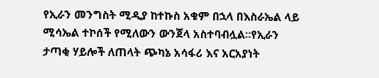የኢራን መንግስት ሚዲያ ከተኩስ አቁም በኋላ በእስራኤል ላይ ሚሳኤል ተኮሰች የሚለውን ውንጀላ አስተባብሏል።የኢራን ታጣቂ ሃይሎች ለጠላት ጭካኔ አሳፋሪ እና አርአያነት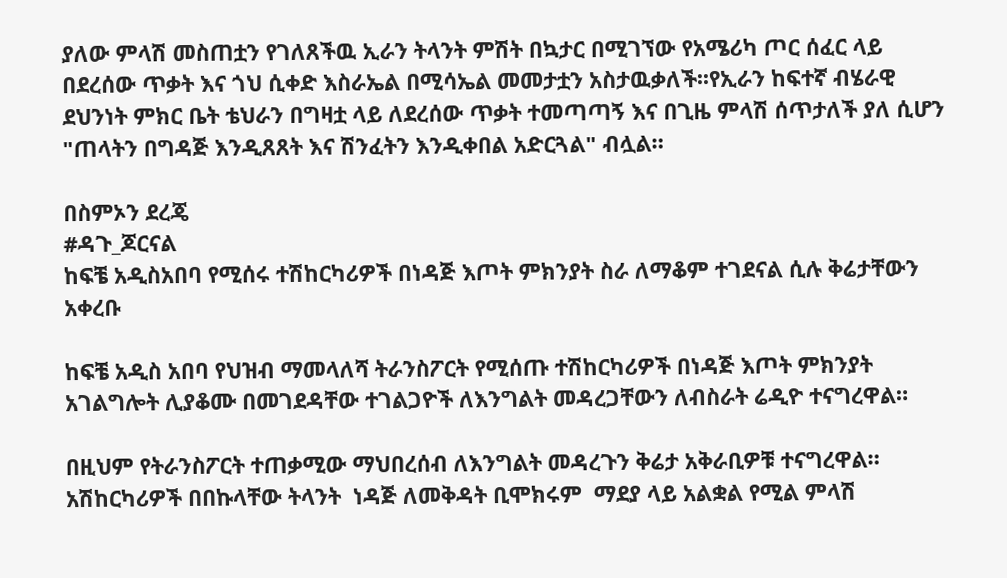ያለው ምላሽ መስጠቷን የገለጸችዉ ኢራን ትላንት ምሽት በኳታር በሚገኘው የአሜሪካ ጦር ሰፈር ላይ በደረሰው ጥቃት እና ጎህ ሲቀድ እስራኤል በሚሳኤል መመታቷን አስታዉቃለች፡፡የኢራን ከፍተኛ ብሄራዊ ደህንነት ምክር ቤት ቴህራን በግዛቷ ላይ ለደረሰው ጥቃት ተመጣጣኝ እና በጊዜ ምላሽ ሰጥታለች ያለ ሲሆን "ጠላትን በግዳጅ እንዲጸጸት እና ሽንፈትን እንዲቀበል አድርጓል" ብሏል።

በስምኦን ደረጄ
#ዳጉ_ጆርናል
ከፍቼ አዲስአበባ የሚሰሩ ተሽከርካሪዎች በነዳጅ እጦት ምክንያት ስራ ለማቆም ተገደናል ሲሉ ቅሬታቸውን አቀረቡ

ከፍቼ አዲስ አበባ የህዝብ ማመላለሻ ትራንስፖርት የሚሰጡ ተሽከርካሪዎች በነዳጅ እጦት ምክንያት አገልግሎት ሊያቆሙ በመገደዳቸው ተገልጋዮች ለእንግልት መዳረጋቸውን ለብስራት ሬዲዮ ተናግረዋል።

በዚህም የትራንስፖርት ተጠቃሚው ማህበረሰብ ለእንግልት መዳረጉን ቅሬታ አቅራቢዎቹ ተናግረዋል። አሽከርካሪዎች በበኩላቸው ትላንት  ነዳጅ ለመቅዳት ቢሞክሩም  ማደያ ላይ አልቋል የሚል ምላሽ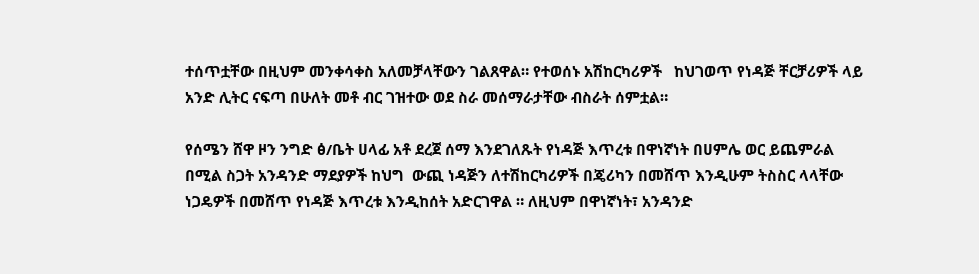ተሰጥቷቸው በዚህም መንቀሳቀስ አለመቻላቸውን ገልጸዋል። የተወሰኑ አሽከርካሪዎች   ከህገወጥ የነዳጅ ቸርቻሪዎች ላይ አንድ ሊትር ናፍጣ በሁለት መቶ ብር ገዝተው ወደ ስራ መሰማራታቸው ብስራት ሰምቷል።

የሰሜን ሸዋ ዞን ንግድ ፅ/ቤት ሀላፊ አቶ ደረጀ ሰማ እንደገለጹት የነዳጅ እጥረቱ በዋነኛነት በሀምሌ ወር ይጨምራል በሚል ስጋት አንዳንድ ማደያዎች ከህግ  ውጪ ነዳጅን ለተሽከርካሪዎች በጄሪካን በመሸጥ እንዲሁም ትስስር ላላቸው ነጋዴዎች በመሸጥ የነዳጅ እጥረቱ እንዲከሰት አድርገዋል ። ለዚህም በዋነኛነት፣ አንዳንድ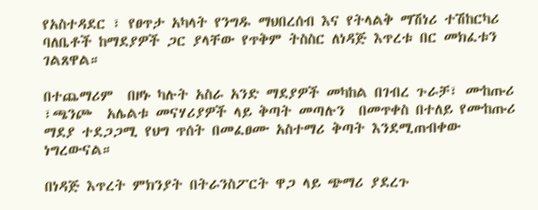የአስተዳደር ፣ የፀጥታ አካላት የንግዱ ማህበረሰብ እና የትላልቅ ማሽነሪ ተሽከርካሪ ባለቤቶች ከማደያዎች ጋር ያላቸው የጥቅም ትስስር ለነዳጅ እጥረቱ በር መክፈቱን ገልጸዋል።

በተጨማሪም  በዞኑ ካሉት አስራ አንድ ማደያዎች መካከል በገብረ ጉራቻ፣ ሙከጡሪ ፣ጫንጮ  አሌልቱ መናሃሪያዎች ላይ ቅጣት መጣሉን  በመጥቀስ በተለይ የሙከጡሪ ማደያ ተደጋጋሚ የህግ ጥሰት በመፈፀሙ አስተማሪ ቅጣት እንደሚጠብቀው ነግረውናል።

በነዳጅ እጥረት ምክንያት በትራንስፖርት ዋጋ ላይ ጭማሪ ያደረጉ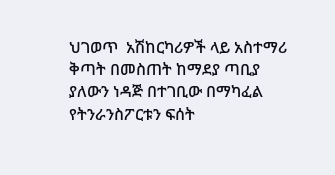ህገወጥ  አሽከርካሪዎች ላይ አስተማሪ ቅጣት በመስጠት ከማደያ ጣቢያ ያለውን ነዳጅ በተገቢው በማካፈል የትንራንስፖርቱን ፍሰት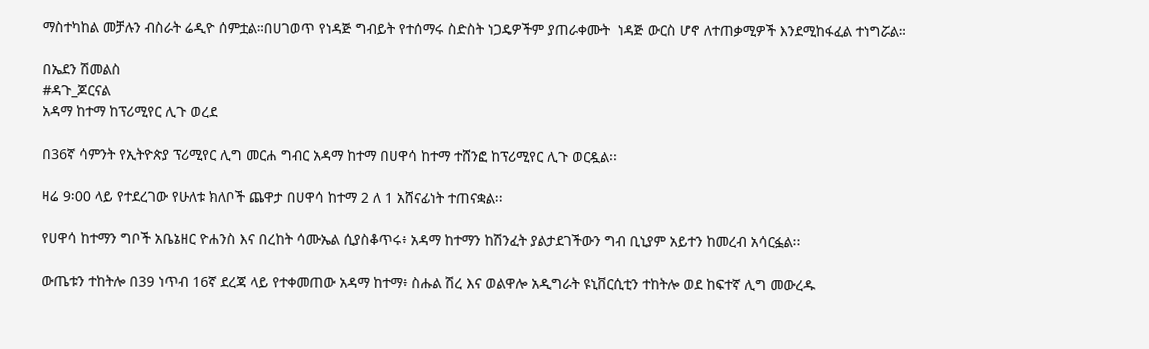ማስተካከል መቻሉን ብስራት ሬዲዮ ሰምቷል።በሀገወጥ የነዳጅ ግብይት የተሰማሩ ስድስት ነጋዴዎችም ያጠራቀሙት  ነዳጅ ውርስ ሆኖ ለተጠቃሚዎች እንደሚከፋፈል ተነግሯል።

በኤደን ሽመልስ
#ዳጉ_ጆርናል
አዳማ ከተማ ከፕሪሚየር ሊጉ ወረደ

በ36ኛ ሳምንት የኢትዮጵያ ፕሪሚየር ሊግ መርሐ ግብር አዳማ ከተማ በሀዋሳ ከተማ ተሸንፎ ከፕሪሚየር ሊጉ ወርዷል፡፡

ዛሬ 9፡00 ላይ የተደረገው የሁለቱ ክለቦች ጨዋታ በሀዋሳ ከተማ 2 ለ 1 አሸናፊነት ተጠናቋል፡፡

የሀዋሳ ከተማን ግቦች አቤኔዘር ዮሐንስ እና በረከት ሳሙኤል ሲያስቆጥሩ፥ አዳማ ከተማን ከሽንፈት ያልታደገችውን ግብ ቢኒያም አይተን ከመረብ አሳርፏል፡፡

ውጤቱን ተከትሎ በ39 ነጥብ 16ኛ ደረጃ ላይ የተቀመጠው አዳማ ከተማ፥ ስሑል ሽረ እና ወልዋሎ አዲግራት ዩኒቨርሲቲን ተከትሎ ወደ ከፍተኛ ሊግ መውረዱ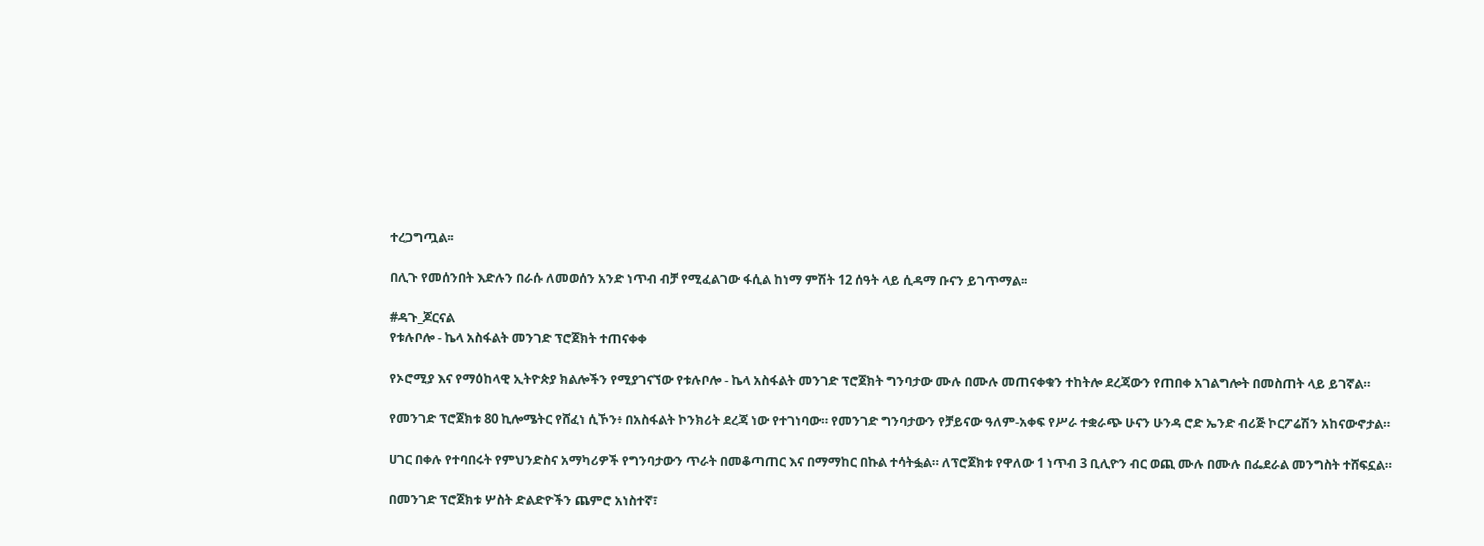ተረጋግጧል፡፡

በሊጉ የመሰንበት እድሉን በራሱ ለመወሰን አንድ ነጥብ ብቻ የሚፈልገው ፋሲል ከነማ ምሽት 12 ሰዓት ላይ ሲዳማ ቡናን ይገጥማል፡፡

#ዳጉ_ጆርናል
የቱሉቦሎ - ኬላ አስፋልት መንገድ ፕሮጀክት ተጠናቀቀ

የኦሮሚያ እና የማዕከላዊ ኢትዮጵያ ክልሎችን የሚያገናኘው የቱሉቦሎ - ኬላ አስፋልት መንገድ ፕሮጀክት ግንባታው ሙሉ በሙሉ መጠናቀቁን ተከትሎ ደረጃውን የጠበቀ አገልግሎት በመስጠት ላይ ይገኛል።

የመንገድ ፕሮጀክቱ 80 ኪሎሜትር የሸፈነ ሲኾን፥ በአስፋልት ኮንክሪት ደረጃ ነው የተገነባው። የመንገድ ግንባታውን የቻይናው ዓለም-አቀፍ የሥራ ተቋራጭ ሁናን ሁንዳ ሮድ ኤንድ ብሪጅ ኮርፖሬሽን አከናውኖታል።

ሀገር በቀሉ የተባበሩት የምህንድስና አማካሪዎች የግንባታውን ጥራት በመቆጣጠር እና በማማከር በኩል ተሳትፏል። ለፕሮጀክቱ የዋለው 1 ነጥብ 3 ቢሊዮን ብር ወጪ ሙሉ በሙሉ በፌደራል መንግስት ተሸፍኗል።

በመንገድ ፕሮጀክቱ ሦስት ድልድዮችን ጨምሮ አነስተኛ፣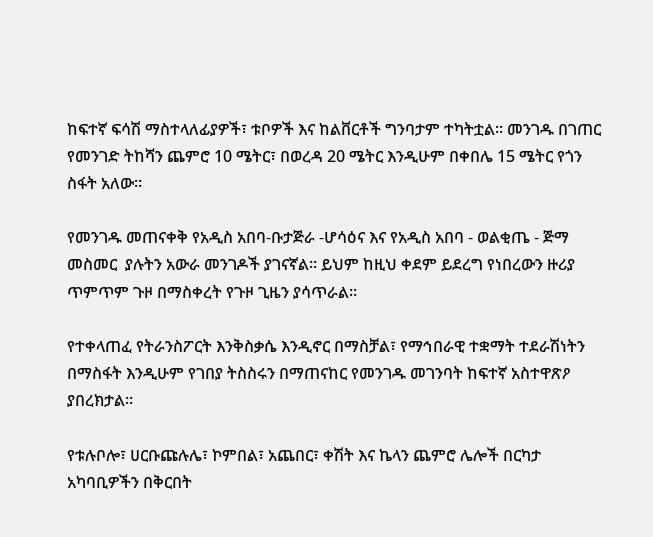ከፍተኛ ፍሳሽ ማስተላለፊያዎች፣ ቱቦዎች እና ከልቨርቶች ግንባታም ተካትቷል። መንገዱ በገጠር የመንገድ ትከሻን ጨምሮ 10 ሜትር፣ በወረዳ 20 ሜትር እንዲሁም በቀበሌ 15 ሜትር የጎን ስፋት አለው።

የመንገዱ መጠናቀቅ የአዲስ አበባ-ቡታጅራ -ሆሳዕና እና የአዲስ አበባ - ወልቂጤ - ጅማ መስመር  ያሉትን አውራ መንገዶች ያገናኛል፡፡ ይህም ከዚህ ቀደም ይደረግ የነበረውን ዙሪያ ጥምጥም ጉዞ በማስቀረት የጉዞ ጊዜን ያሳጥራል።

የተቀላጠፈ የትራንስፖርት እንቅስቃሴ እንዲኖር በማስቻል፣ የማኅበራዊ ተቋማት ተደራሽነትን በማስፋት እንዲሁም የገበያ ትስስሩን በማጠናከር የመንገዱ መገንባት ከፍተኛ አስተዋጽዖ ያበረክታል።

የቱሉቦሎ፣ ሀርቡጩሉሌ፣ ኮምበል፣ አጨበር፣ ቀሽት እና ኬላን ጨምሮ ሌሎች በርካታ አካባቢዎችን በቅርበት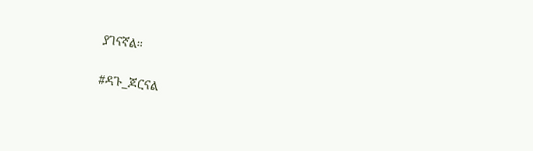ያገናኛል።

#ዳጉ_ጆርናል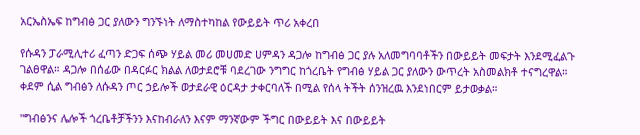አርኤስኤፍ ከግብፅ ጋር ያለውን ግንኙነት ለማስተካከል የውይይት ጥሪ አቀረበ

የሱዳን ፓራሚሊተሪ ፈጣን ድጋፍ ሰጭ ሃይል መሪ መሀመድ ሀምዳን ዳጋሎ ከግብፅ ጋር ያሉ አለመግባባቶችን በውይይት መፍታት እንደሚፈልጉ ገልፀዋል። ዳጋሎ በሰፊው በዳርፉር ክልል ለወታደሮቹ ባደረገው ንግግር ከጎረቤት የግብፅ ሃይል ጋር ያለውን ውጥረት አስመልክቶ ተናግረዋል።  ቀደም ሲል ግብፅን ለሱዳን ጦር ኃይሎች ወታደራዊ ዕርዳታ ታቀርባለች በሚል የሰላ ትችት ሰንዝረዉ እንደነበርም ይታወቃል።

"ግብፅንና ሌሎች ጎረቤቶቻችንን እናከብራለን እናም ማንኛውም ችግር በውይይት እና በውይይት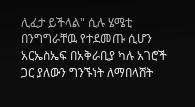ሊፈታ ይችላል" ሲሉ ሄሜቲ በንግግራቸዉ የተደመጡ ሲሆን አርኤስኤፍ በአቅራቢያ ካሉ አገሮች ጋር ያለውን ግንኙነት ለማበላሸት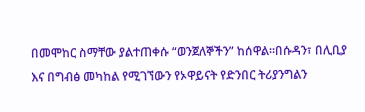በመሞከር ስማቸው ያልተጠቀሱ “ወንጀለኞችን” ከሰዋል።በሱዳን፣ በሊቢያ እና በግብፅ መካከል የሚገኘውን የኦዋይናት የድንበር ትሪያንግልን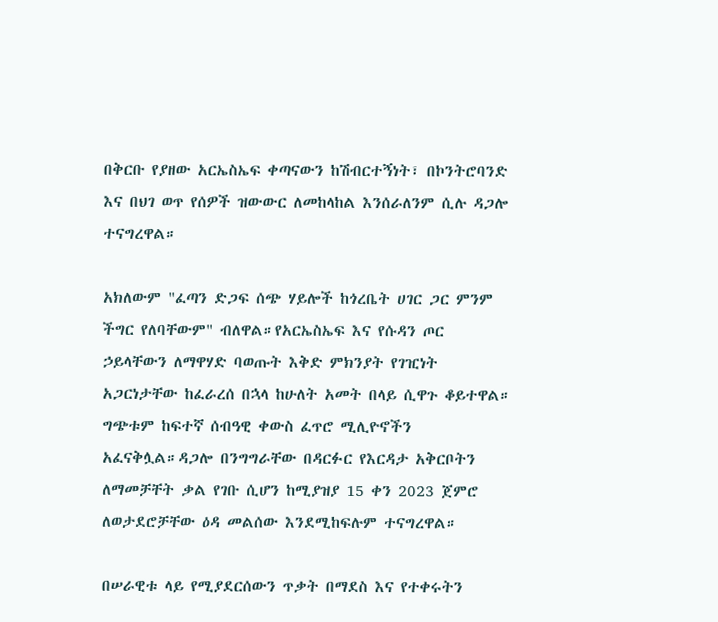በቅርቡ የያዘው አርኤስኤፍ ቀጣናውን ከሽብርተኝነት፣ በኮንትሮባንድ እና በህገ ወጥ የሰዎች ዝውውር ለመከላከል እንሰራለንም ሲሉ ዳጋሎ ተናግረዋል።

አክለውም "ፈጣን ድጋፍ ሰጭ ሃይሎች ከጎረቤት ሀገር ጋር ምንም ችግር የለባቸውም" ብለዋል።የአርኤስኤፍ እና የሱዳን ጦር ኃይላቸውን ለማዋሃድ ባወጡት እቅድ ምክንያት የገዢነት አጋርነታቸው ከፈራረሰ በኋላ ከሁለት አመት በላይ ሲዋጉ ቆይተዋል። ግጭቱም ከፍተኛ ሰብዓዊ ቀውስ ፈጥሮ ሚሊዮኖችን አፈናቅሏል።ዳጋሎ በንግግራቸው በዳርፉር የእርዳታ አቅርቦትን ለማመቻቸት ቃል የገቡ ሲሆን ከሚያዝያ 15 ቀን 2023 ጀምሮ ለወታደሮቻቸው ዕዳ መልሰው እንደሚከፍሉም ተናግረዋል።

በሠራዊቱ ላይ የሚያደርሰውን ጥቃት በማደስ እና የተቀሩትን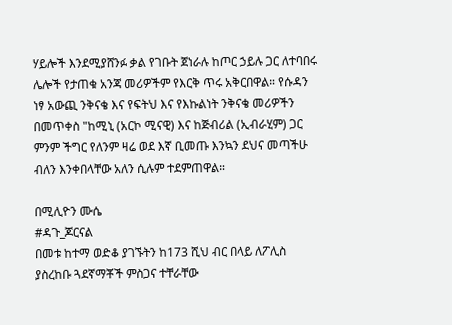ሃይሎች እንደሚያሸንፉ ቃል የገቡት ጀነራሉ ከጦር ኃይሉ ጋር ለተባበሩ ሌሎች የታጠቁ አንጃ መሪዎችም የእርቅ ጥሩ አቅርበዋል። የሱዳን ነፃ አውጪ ንቅናቄ እና የፍትህ እና የእኩልነት ንቅናቄ መሪዎችን በመጥቀስ "ከሚኒ (አርኮ ሚናዊ) እና ከጅብሪል (ኢብራሂም) ጋር ምንም ችግር የለንም ዛሬ ወደ እኛ ቢመጡ እንኳን ደህና መጣችሁ ብለን እንቀበላቸው አለን ሲሉም ተደምጠዋል።

በሚሊዮን ሙሴ
#ዳጉ_ጆርናል
በመቱ ከተማ ወድቆ ያገኙትን ከ173 ሺህ ብር በላይ ለፖሊስ ያስረከቡ ጓደኛማቾች ምስጋና ተቸራቸው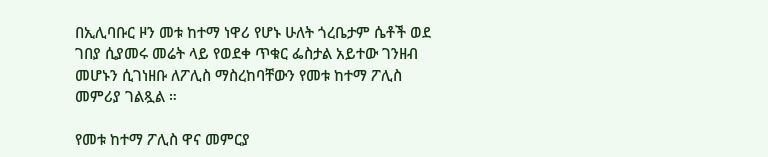በኢሊባቡር ዞን መቱ ከተማ ነዋሪ የሆኑ ሁለት ጎረቤታም ሴቶች ወደ ገበያ ሲያመሩ መሬት ላይ የወደቀ ጥቁር ፌስታል አይተው ገንዘብ መሆኑን ሲገነዘቡ ለፖሊስ ማስረከባቸውን የመቱ ከተማ ፖሊስ መምሪያ ገልጿል ።

የመቱ ከተማ ፖሊስ ዋና መምርያ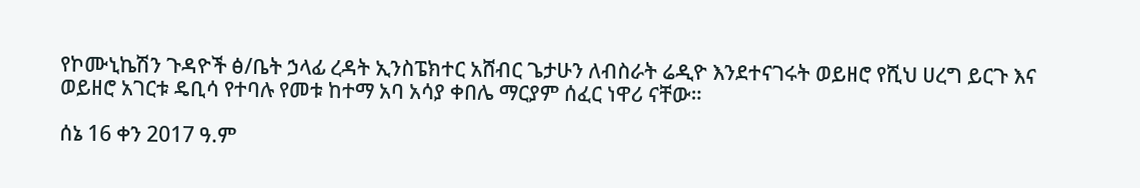የኮሙኒኬሽን ጉዳዮች ፅ/ቤት ኃላፊ ረዳት ኢንስፔክተር አሸብር ጌታሁን ለብስራት ሬዲዮ እንደተናገሩት ወይዘሮ የሺህ ሀረግ ይርጉ እና ወይዘሮ አገርቱ ዴቢሳ የተባሉ የመቱ ከተማ አባ አሳያ ቀበሌ ማርያም ሰፈር ነዋሪ ናቸው።

ሰኔ 16 ቀን 2017 ዓ.ም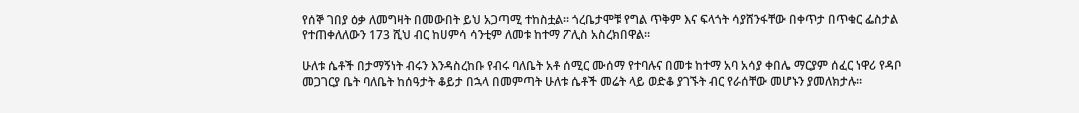የሰኞ ገበያ ዕቃ ለመግዛት በመውበት ይህ አጋጣሚ ተከስቷል። ጎረቤታሞቹ የግል ጥቅም እና ፍላጎት ሳያሸንፋቸው በቀጥታ በጥቁር ፌስታል የተጠቀለለውን 173 ሺህ ብር ከሀምሳ ሳንቲም ለመቱ ከተማ ፖሊስ አስረክበዋል።

ሁለቱ ሴቶች በታማኝነት ብሩን እንዳስረከቡ የብሩ ባለቤት አቶ ሰሚር ሙሰማ የተባሉና በመቱ ከተማ አባ አሳያ ቀበሌ ማርያም ሰፈር ነዋሪ የዳቦ መጋገርያ ቤት ባለቤት ከሰዓታት ቆይታ በኋላ በመምጣት ሁለቱ ሴቶች መሬት ላይ ወድቆ ያገኙት ብር የራሰቸው መሆኑን ያመለክታሉ።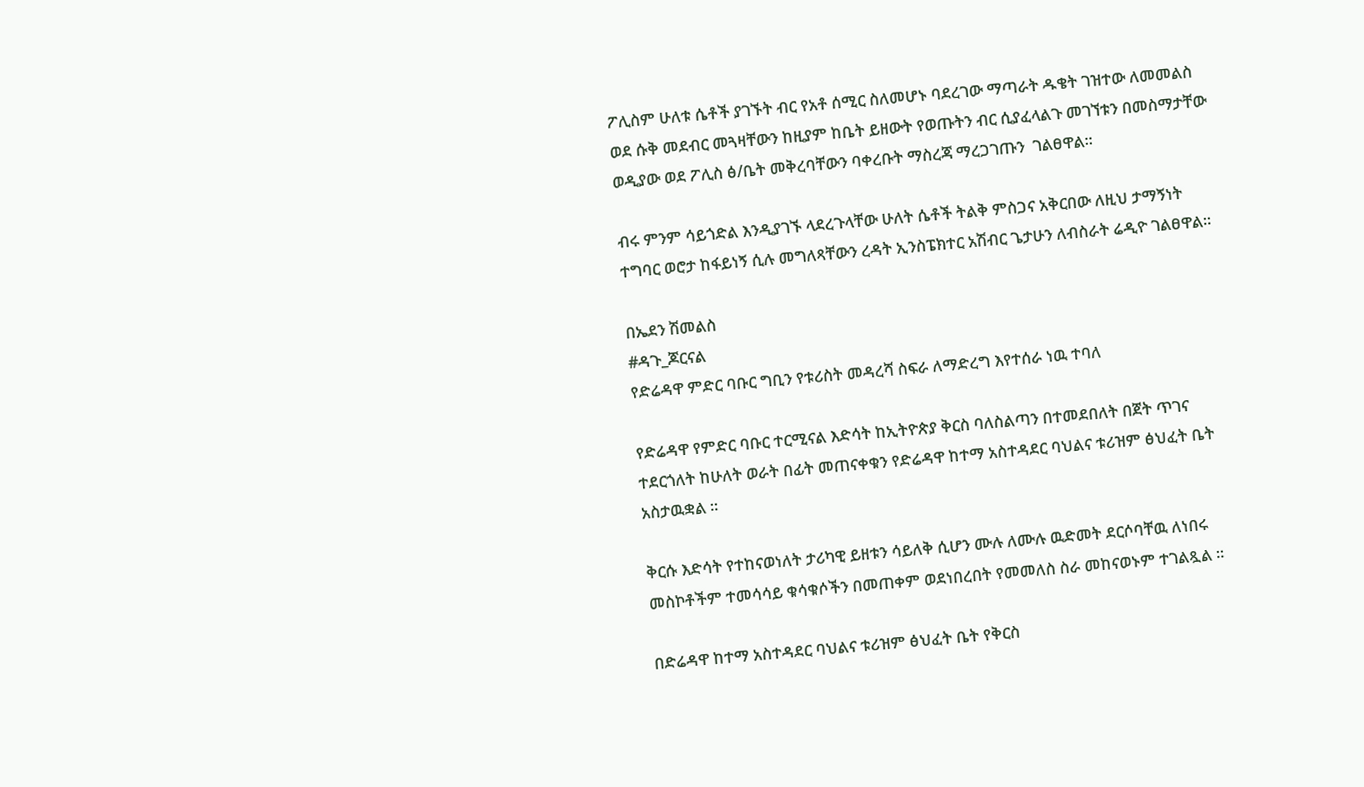ፖሊስም ሁለቱ ሴቶች ያገኙት ብር የአቶ ሰሚር ስለመሆኑ ባደረገው ማጣራት ዱቄት ገዝተው ለመመልስ ወደ ሱቅ መደብር መጓዛቸውን ከዚያም ከቤት ይዘውት የወጡትን ብር ሲያፈላልጉ መገኘቱን በመስማታቸው ወዲያው ወደ ፖሊስ ፅ/ቤት መቅረባቸውን ባቀረቡት ማስረጃ ማረጋገጡን  ገልፀዋል።

ብሩ ምንም ሳይጎድል እንዲያገኙ ላደረጉላቸው ሁለት ሴቶች ትልቅ ምስጋና አቅርበው ለዚህ ታማኝነት ተግባር ወሮታ ከፋይነኝ ሲሉ መግለጻቸውን ረዳት ኢንስፔክተር አሽብር ጌታሁን ለብስራት ሬዲዮ ገልፀዋል።

በኤደን ሽመልስ
#ዳጉ_ጆርናል
የድሬዳዋ ምድር ባቡር ግቢን የቱሪስት መዳረሻ ስፍራ ለማድረግ እየተሰራ ነዉ ተባለ

የድሬዳዋ የምድር ባቡር ተርሚናል እድሳት ከኢትዮጵያ ቅርስ ባለስልጣን በተመደበለት በጀት ጥገና ተደርጎለት ከሁለት ወራት በፊት መጠናቀቁን የድሬዳዋ ከተማ አስተዳደር ባህልና ቱሪዝም ፅህፈት ቤት አስታዉቋል ።

ቅርሱ እድሳት የተከናወነለት ታሪካዊ ይዘቱን ሳይለቅ ሲሆን ሙሉ ለሙሉ ዉድመት ደርሶባቸዉ ለነበሩ መስኮቶችም ተመሳሳይ ቁሳቁሶችን በመጠቀም ወደነበረበት የመመለስ ስራ መከናወኑም ተገልጿል ።

በድሬዳዋ ከተማ አስተዳደር ባህልና ቱሪዝም ፅህፈት ቤት የቅርስ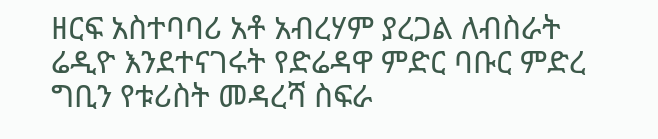ዘርፍ አስተባባሪ አቶ አብረሃም ያረጋል ለብስራት ሬዲዮ እንደተናገሩት የድሬዳዋ ምድር ባቡር ምድረ ግቢን የቱሪስት መዳረሻ ስፍራ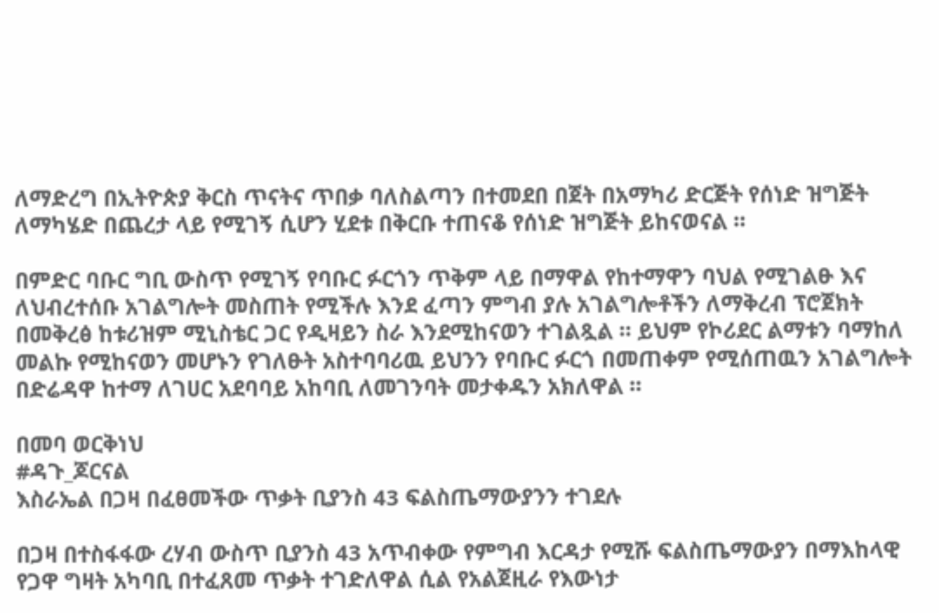ለማድረግ በኢትዮጵያ ቅርስ ጥናትና ጥበቃ ባለስልጣን በተመደበ በጀት በአማካሪ ድርጅት የሰነድ ዝግጅት ለማካሄድ በጨረታ ላይ የሚገኝ ሲሆን ሂደቱ በቅርቡ ተጠናቆ የሰነድ ዝግጅት ይከናወናል ።

በምድር ባቡር ግቢ ውስጥ የሚገኝ የባቡር ፉርጎን ጥቅም ላይ በማዋል የከተማዋን ባህል የሚገልፁ እና ለህብረተሰቡ አገልግሎት መስጠት የሚችሉ እንደ ፈጣን ምግብ ያሉ አገልግሎቶችን ለማቅረብ ፕሮጀክት በመቅረፅ ከቱሪዝም ሚኒስቴር ጋር የዲዛይን ስራ እንደሚከናወን ተገልጿል ። ይህም የኮሪደር ልማቱን ባማከለ መልኩ የሚከናወን መሆኑን የገለፁት አስተባባሪዉ ይህንን የባቡር ፉርጎ በመጠቀም የሚሰጠዉን አገልግሎት በድሬዳዋ ከተማ ለገሀር አደባባይ አከባቢ ለመገንባት መታቀዱን አክለዋል ።

በመባ ወርቅነህ
#ዳጉ_ጆርናል
እስራኤል በጋዛ በፈፀመችው ጥቃት ቢያንስ 43 ፍልስጤማውያንን ተገደሉ

በጋዛ በተስፋፋው ረሃብ ውስጥ ቢያንስ 43 አጥብቀው የምግብ እርዳታ የሚሹ ፍልስጤማውያን በማእከላዊ የጋዋ ግዛት አካባቢ በተፈጸመ ጥቃት ተገድለዋል ሲል የአልጀዚራ የእውነታ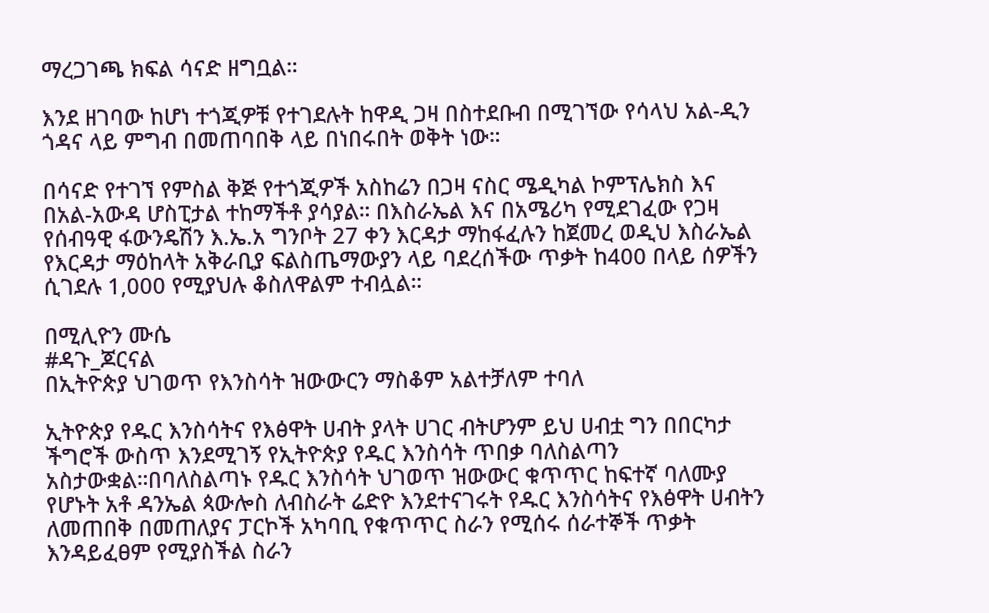ማረጋገጫ ክፍል ሳናድ ዘግቧል።

እንደ ዘገባው ከሆነ ተጎጂዎቹ የተገደሉት ከዋዲ ጋዛ በስተደቡብ በሚገኘው የሳላህ አል-ዲን ጎዳና ላይ ምግብ በመጠባበቅ ላይ በነበሩበት ወቅት ነው።

በሳናድ የተገኘ የምስል ቅጅ የተጎጂዎች አስከሬን በጋዛ ናስር ሜዲካል ኮምፕሌክስ እና በአል-አውዳ ሆስፒታል ተከማችቶ ያሳያል። በእስራኤል እና በአሜሪካ የሚደገፈው የጋዛ የሰብዓዊ ፋውንዴሽን እ.ኤ.አ ግንቦት 27 ቀን እርዳታ ማከፋፈሉን ከጀመረ ወዲህ እስራኤል የእርዳታ ማዕከላት አቅራቢያ ፍልስጤማውያን ላይ ባደረሰችው ጥቃት ከ400 በላይ ሰዎችን ሲገደሉ 1,000 የሚያህሉ ቆስለዋልም ተብሏል።

በሚሊዮን ሙሴ
#ዳጉ_ጆርናል
በኢትዮጵያ ህገወጥ የእንስሳት ዝውውርን ማስቆም አልተቻለም ተባለ

ኢትዮጵያ የዱር እንስሳትና የእፅዋት ሀብት ያላት ሀገር ብትሆንም ይህ ሀብቷ ግን በበርካታ ችግሮች ውስጥ እንደሚገኝ የኢትዮጵያ የዱር እንስሳት ጥበቃ ባለስልጣን አስታውቋል።በባለስልጣኑ የዱር እንስሳት ህገወጥ ዝውውር ቁጥጥር ከፍተኛ ባለሙያ የሆኑት አቶ ዳንኤል ጳውሎስ ለብስራት ሬድዮ እንደተናገሩት የዱር እንስሳትና የእፅዋት ሀብትን ለመጠበቅ በመጠለያና ፓርኮች አካባቢ የቁጥጥር ስራን የሚሰሩ ሰራተኞች ጥቃት እንዳይፈፀም የሚያስችል ስራን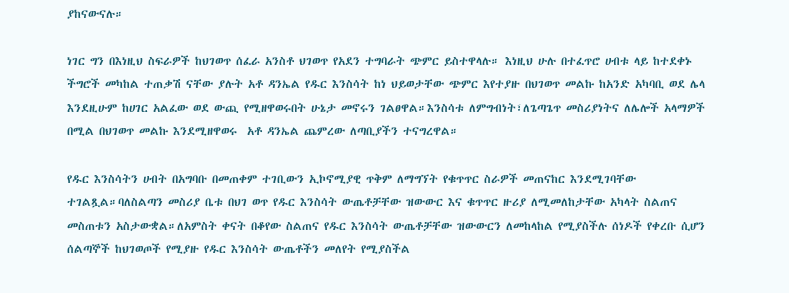ያከናውናሉ።

ነገር ግን በእነዚህ ስፍራዎች ከህገወጥ ሰፈራ አንስቶ ህገወጥ የአደን ተግባራት ጭምር ይስተዋላሉ። እነዚህ ሁሉ በተፈጥሮ ሀብቱ ላይ ከተደቀኑ ችግሮች መካከል ተጠቃሽ ናቸው ያሉት አቶ ዳንኤል የዱር እንስሳት ከነ ህይወታቸው ጭምር እየተያዙ በህገወጥ መልኩ ከአንድ አካባቢ ወደ ሌላ እንደዚሁም ከሀገር አልፈው ወደ ውጪ የሚዘዋወሩበት ሁኔታ መኖሩን ገልፀዋል።እንስሳቱ ለምግብነት፣ለጌጣጌጥ መስሪያነትና ለሌሎች አላማዎች በሚል በህገወጥ መልኩ እንደሚዘዋወሩ  አቶ ዳንኤል ጨምረው ለጣቢያችን ተናግረዋል።

የዱር እንስሳትን ሀብት በአግባቡ በመጠቀም ተገቢውን ኢኮኖሚያዊ ጥቅም ለማግኘት የቁጥጥር ስራዎች መጠናከር እንደሚገባቸው ተገልጿል።ባለስልጣን መስሪያ ቤቱ በህገ ወጥ የዱር እንስሳት ውጤቶቻቸው ዝውውር እና ቁጥጥር ዙሪያ ለሚመለከታቸው አካላት ስልጠና መስጠቱን አስታውቋል።ለአምስት ቀናት በቆየው ስልጠና የዱር እንስሳት ውጤቶቻቸው ዝውውርን ለመከላከል የሚያስችሉ ሰነዶች የቀረቡ ሲሆን ሰልጣኞች ከህገወጦች የሚያዙ የዱር እንስሳት ውጤቶችን መለየት የሚያስችል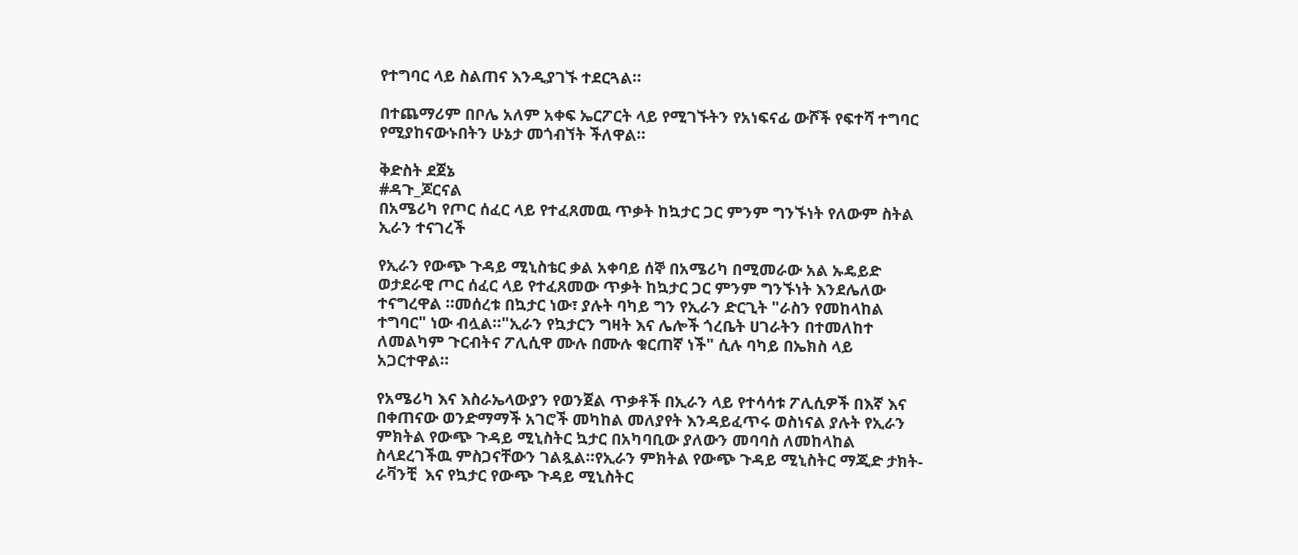የተግባር ላይ ስልጠና እንዲያገኙ ተደርጓል።

በተጨማሪም በቦሌ አለም አቀፍ ኤርፖርት ላይ የሚገኙትን የአነፍናፊ ውሾች የፍተሻ ተግባር የሚያከናውኑበትን ሁኔታ መጎብኘት ችለዋል።

ቅድስት ደጀኔ
#ዳጉ_ጆርናል
በአሜሪካ የጦር ሰፈር ላይ የተፈጸመዉ ጥቃት ከኳታር ጋር ምንም ግንኙነት የለውም ስትል ኢራን ተናገረች

የኢራን የውጭ ጉዳይ ሚኒስቴር ቃል አቀባይ ሰኞ በአሜሪካ በሚመራው አል ኡዴይድ ወታደራዊ ጦር ሰፈር ላይ የተፈጸመው ጥቃት ከኳታር ጋር ምንም ግንኙነት እንደሌለው ተናግረዋል ።መሰረቱ በኳታር ነው፣ ያሉት ባካይ ግን የኢራን ድርጊት "ራስን የመከላከል ተግባር" ነው ብሏል።"ኢራን የኳታርን ግዛት እና ሌሎች ጎረቤት ሀገራትን በተመለከተ ለመልካም ጉርብትና ፖሊሲዋ ሙሉ በሙሉ ቁርጠኛ ነች" ሲሉ ባካይ በኤክስ ላይ አጋርተዋል።

የአሜሪካ እና እስራኤላውያን የወንጀል ጥቃቶች በኢራን ላይ የተሳሳቱ ፖሊሲዎች በእኛ እና በቀጠናው ወንድማማች አገሮች መካከል መለያየት እንዳይፈጥሩ ወስነናል ያሉት የኢራን ምክትል የውጭ ጉዳይ ሚኒስትር ኳታር በአካባቢው ያለውን መባባስ ለመከላከል ስላደረገችዉ ምስጋናቸውን ገልጿል።የኢራን ምክትል የውጭ ጉዳይ ሚኒስትር ማጂድ ታክት-ራቫንቺ  እና የኳታር የውጭ ጉዳይ ሚኒስትር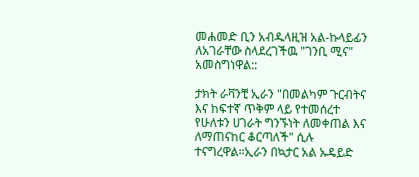መሐመድ ቢን አብዱላዚዝ አል-ኩላይፊን ለአገራቸው ስላደረገችዉ "ገንቢ ሚና" አመስግነዋል::

ታክት ራቫንቺ ኢራን "በመልካም ጉርብትና እና ከፍተኛ ጥቅም ላይ የተመሰረተ የሁለቱን ሀገራት ግንኙነት ለመቀጠል እና ለማጠናከር ቆርጣለች" ሲሉ ተናግረዋል።ኢራን በኳታር አል ኡዴይድ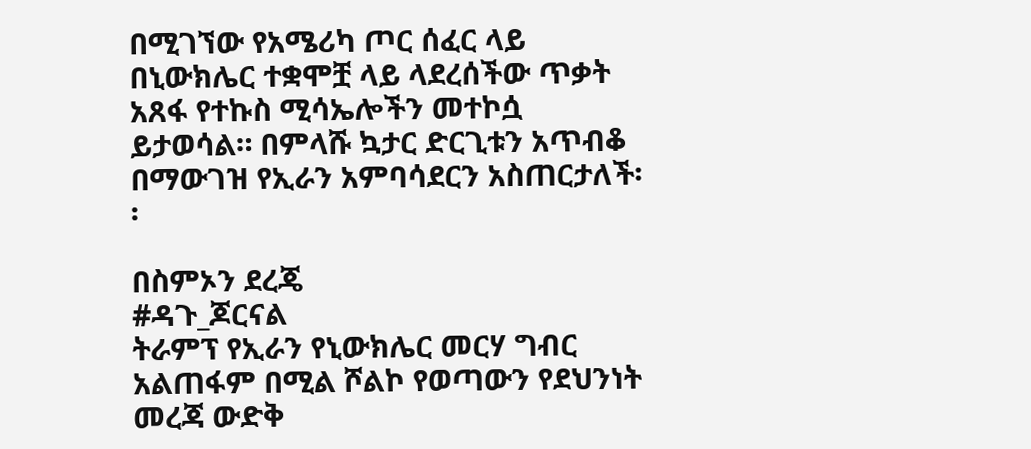በሚገኘው የአሜሪካ ጦር ሰፈር ላይ በኒውክሌር ተቋሞቿ ላይ ላደረሰችው ጥቃት አጸፋ የተኩስ ሚሳኤሎችን መተኮሷ ይታወሳል። በምላሹ ኳታር ድርጊቱን አጥብቆ በማውገዝ የኢራን አምባሳደርን አስጠርታለች፡፡

በስምኦን ደረጄ
#ዳጉ_ጆርናል
ትራምፕ የኢራን የኒውክሌር መርሃ ግብር አልጠፋም በሚል ሾልኮ የወጣውን የደህንነት መረጃ ውድቅ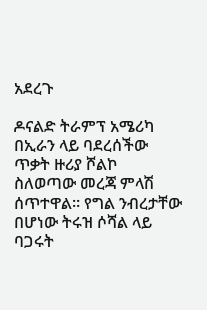አደረጉ

ዶናልድ ትራምፕ አሜሪካ በኢራን ላይ ባደረሰችው ጥቃት ዙሪያ ሾልኮ ስለወጣው መረጃ ምላሽ ሰጥተዋል። የግል ንብረታቸው በሆነው ትሩዝ ሶሻል ላይ ባጋሩት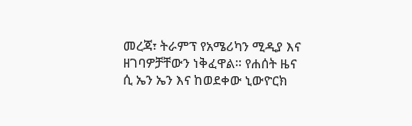መረጃ፣ ትራምፕ የአሜሪካን ሚዲያ እና ዘገባዎቻቸውን ነቅፈዋል። የሐሰት ዜና ሲ ኤን ኤን እና ከወደቀው ኒውዮርክ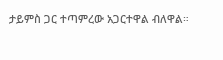ታይምስ ጋር ተጣምረው አጋርተዋል ብለዋል።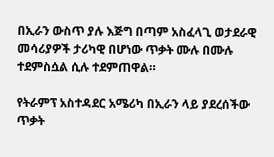በኢራን ውስጥ ያሉ እጅግ በጣም አስፈላጊ ወታደራዊ መሳሪያዎች ታሪካዊ በሆነው ጥቃት ሙሉ በሙሉ ተደምስሷል ሲሉ ተደምጠዋል።

የትራምፕ አስተዳደር አሜሪካ በኢራን ላይ ያደረሰችው ጥቃት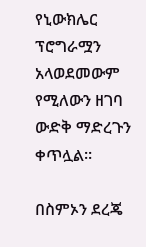የኒውክሌር ፕሮግራሟን አላወደመውም የሚለውን ዘገባ ውድቅ ማድረጉን ቀጥሏል።

በስምኦን ደረጄ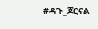#ዳጉ_ጆርናል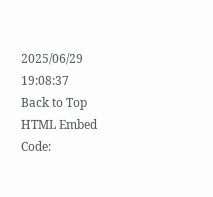2025/06/29 19:08:37
Back to Top
HTML Embed Code: